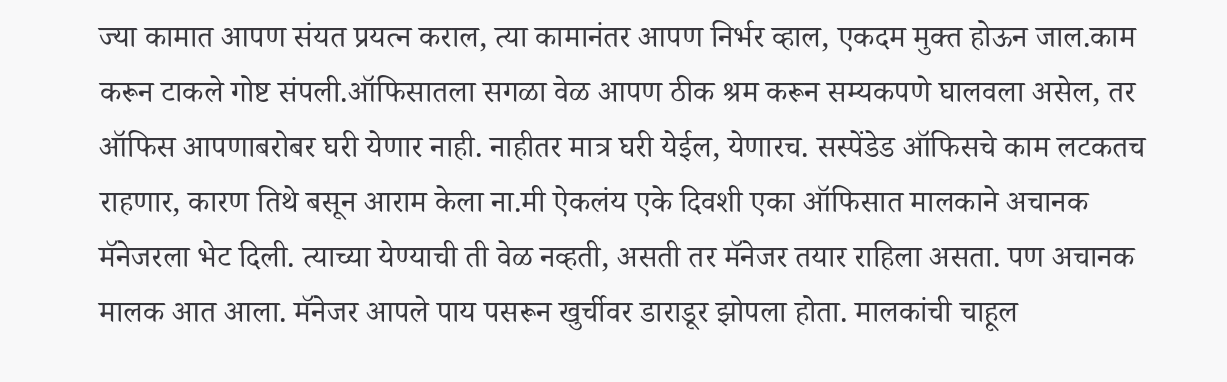ज्या कामात आपण संयत प्रयत्न कराल, त्या कामानंतर आपण निर्भर व्हाल, एकदम मुक्त होऊन जाल.काम करून टाकले गोष्ट संपली.ऑफिसातला सगळा वेळ आपण ठीक श्रम करून सम्यकपणे घालवला असेल, तर ऑफिस आपणाबरोबर घरी येणार नाही. नाहीतर मात्र घरी येईल, येणारच. सस्पेंडेड ऑफिसचे काम लटकतच राहणार, कारण तिथे बसून आराम केला ना.मी ऐकलंय एके दिवशी एका ऑफिसात मालकाने अचानक मॅनेजरला भेट दिली. त्याच्या येण्याची ती वेळ नव्हती, असती तर मॅनेजर तयार राहिला असता. पण अचानक मालक आत आला. मॅनेजर आपले पाय पसरून खुर्चीवर डाराडूर झोपला होता. मालकांची चाहूल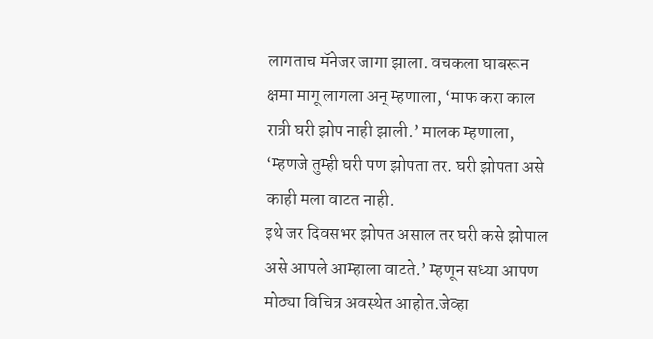लागताच मॅनेजर जागा झाला. वचकला घाबरून क्षमा मागू लागला अन् म्हणाला, ‘माफ करा काल रात्री घरी झोप नाही झाली.’ मालक म्हणाला, ‘म्हणजे तुम्ही घरी पण झोपता तर. घरी झोपता असे काही मला वाटत नाही.
इथे जर दिवसभर झोपत असाल तर घरी कसे झोपाल असे आपले आम्हाला वाटते.’ म्हणून सध्या आपण मोठ्या विचित्र अवस्थेत आहोत.जेव्हा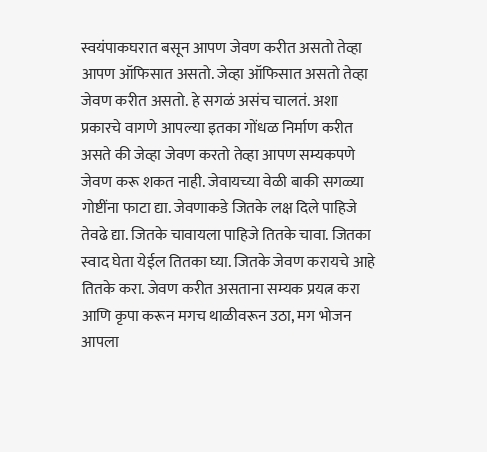स्वयंपाकघरात बसून आपण जेवण करीत असतो तेव्हा आपण ऑफिसात असतो. जेव्हा ऑफिसात असतो तेव्हा जेवण करीत असतो. हे सगळं असंच चालतं. अशा प्रकारचे वागणे आपल्या इतका गोंधळ निर्माण करीत असते की जेव्हा जेवण करतो तेव्हा आपण सम्यकपणे जेवण करू शकत नाही. जेवायच्या वेळी बाकी सगळ्या गोष्टींना फाटा द्या. जेवणाकडे जितके लक्ष दिले पाहिजे तेवढे द्या. जितके चावायला पाहिजे तितके चावा. जितका स्वाद घेता येईल तितका घ्या. जितके जेवण करायचे आहे तितके करा. जेवण करीत असताना सम्यक प्रयत्न करा आणि कृपा करून मगच थाळीवरून उठा, मग भोजन आपला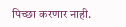पिच्छा करणार नाही.